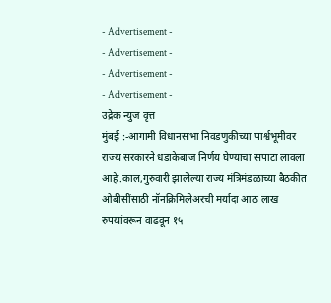- Advertisement -
- Advertisement -
- Advertisement -
- Advertisement -
उद्रेक न्युज वृत्त
मुंबई :-आगामी विधानसभा निवडणुकीच्या पार्श्वभूमीवर राज्य सरकारने धडाकेबाज निर्णय घेण्याचा सपाटा लावला आहे.काल,गुरुवारी झालेल्या राज्य मंत्रिमंडळाच्या बैठकीत ओबीसींसाठी नॉनक्रिमिलेअरची मर्यादा आठ लाख रुपयांवरून वाढवून १५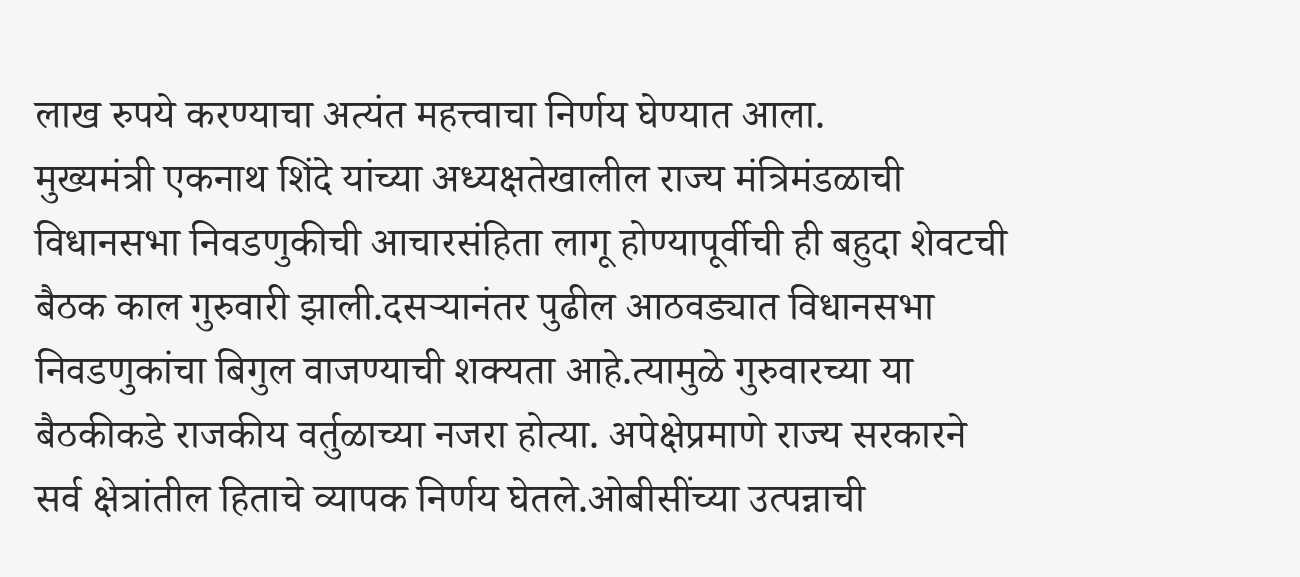लाख रुपये करण्याचा अत्यंत महत्त्वाचा निर्णय घेण्यात आला.
मुख्यमंत्री एकनाथ शिंदे यांच्या अध्यक्षतेखालील राज्य मंत्रिमंडळाची विधानसभा निवडणुकीची आचारसंहिता लागू होण्यापूर्वीची ही बहुदा शेवटची बैठक काल गुरुवारी झाली.दसऱ्यानंतर पुढील आठवड्यात विधानसभा निवडणुकांचा बिगुल वाजण्याची शक्यता आहे.त्यामुळे गुरुवारच्या या बैठकीकडे राजकीय वर्तुळाच्या नजरा होत्या. अपेक्षेप्रमाणे राज्य सरकारने सर्व क्षेत्रांतील हिताचे व्यापक निर्णय घेतले.ओबीसींच्या उत्पन्नाची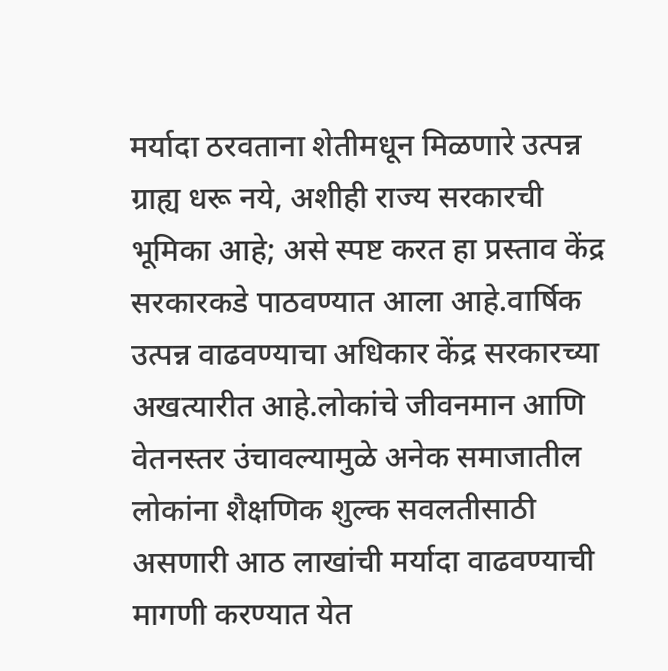मर्यादा ठरवताना शेतीमधून मिळणारे उत्पन्न ग्राह्य धरू नये, अशीही राज्य सरकारची भूमिका आहे; असे स्पष्ट करत हा प्रस्ताव केंद्र सरकारकडे पाठवण्यात आला आहे.वार्षिक उत्पन्न वाढवण्याचा अधिकार केंद्र सरकारच्या अखत्यारीत आहे.लोकांचे जीवनमान आणि वेतनस्तर उंचावल्यामुळे अनेक समाजातील लोकांना शैक्षणिक शुल्क सवलतीसाठी असणारी आठ लाखांची मर्यादा वाढवण्याची मागणी करण्यात येत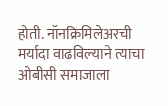होती. नॉनक्रिमिलेअरची मर्यादा वाढविल्याने त्याचा ओबीसी समाजाला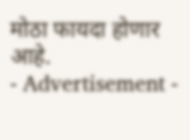मोठा फायदा होणार आहे.
- Advertisement -